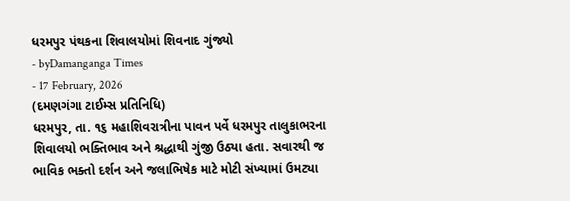ધરમપુર પંથકના શિવાલયોમાં શિવનાદ ગુંજ્યો
- byDamanganga Times
- 17 February, 2026
(દમણગંગા ટાઈમ્સ પ્રતિનિધિ)
ધરમપુર, તા. ૧૬ મહાશિવરાત્રીના પાવન પર્વે ધરમપુર તાલુકાભરના શિવાલયો ભક્તિભાવ અને શ્રદ્ધાથી ગુંજી ઉઠ્યા હતા. સવારથી જ ભાવિક ભક્તો દર્શન અને જલાભિષેક માટે મોટી સંખ્યામાં ઉમટ્યા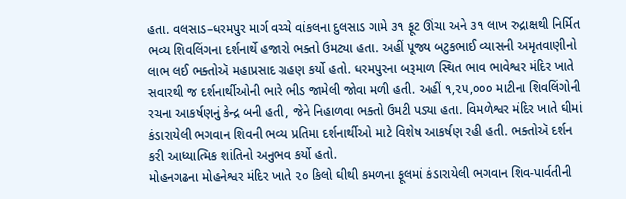હતા. વલસાડ–ધરમપુર માર્ગ વચ્ચે વાંકલના દુલસાડ ગામે ૩૧ ફૂટ ઊંચા અને ૩૧ લાખ રુદ્રાક્ષથી નિર્મિત ભવ્ય શિવલિંગના દર્શનાર્થે હજારો ભક્તો ઉમટ્યા હતા. અહીં પૂજ્ય બટુકભાઈ વ્યાસની અમૃતવાણીનો લાભ લઈ ભક્તોઍ મહાપ્રસાદ ગ્રહણ કર્યો હતો. ધરમપુરના બરૂમાળ સ્થિત ભાવ ભાવેશ્વર મંદિર ખાતે સવારથી જ દર્શનાર્થીઓની ભારે ભીડ જામેલી જોવા મળી હતી. અહીં ૧,૨૫,૦૦૦ માટીના શિવલિંગોની રચના આકર્ષણનું કેન્દ્ર બની હતી, જેને નિહાળવા ભક્તો ઉમટી પડ્યા હતા. વિમળેશ્વર મંદિર ખાતે ઘીમાં કંડારાયેલી ભગવાન શિવની ભવ્ય પ્રતિમા દર્શનાર્થીઓ માટે વિશેષ આકર્ષણ રહી હતી. ભક્તોઍ દર્શન કરી આધ્યાત્મિક શાંતિનો અનુભવ કર્યો હતો.
મોહનગઢના મોહનેશ્વર મંદિર ખાતે ૨૦ કિલો ઘીથી કમળના ફૂલમાં કંડારાયેલી ભગવાન શિવ-પાર્વતીની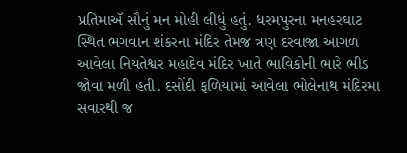પ્રતિમાઍ સૌનું મન મોહી લીધું હતું. ધરમપુરના મનહરઘાટ સ્થિત ભગવાન શંકરના મંદિર તેમજ ત્રણ દરવાજા આગળ આવેલા નિયતેશ્વર મહાદેવ મંદિર ખાતે ભાવિકોની ભારે ભીડ જોવા મળી હતી. દસોંદી ફળિયામાં આવેલા ભોલેનાથ મંદિરમા સવારથી જ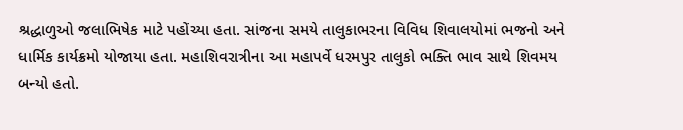શ્રદ્ધાળુઓ જલાભિષેક માટે પહોંચ્યા હતા. સાંજના સમયે તાલુકાભરના વિવિધ શિવાલયોમાં ભજનો અને ધાર્મિક કાર્યક્રમો યોજાયા હતા. મહાશિવરાત્રીના આ મહાપર્વે ધરમપુર તાલુકો ભક્તિ ભાવ સાથે શિવમય બન્યો હતો.